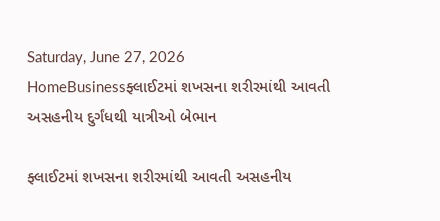Saturday, June 27, 2026
HomeBusinessફ્લાઈટમાં શખસના શરીરમાંથી આવતી અસહનીય દુર્ગંધથી યાત્રીઓ બેભાન

ફ્લાઈટમાં શખસના શરીરમાંથી આવતી અસહનીય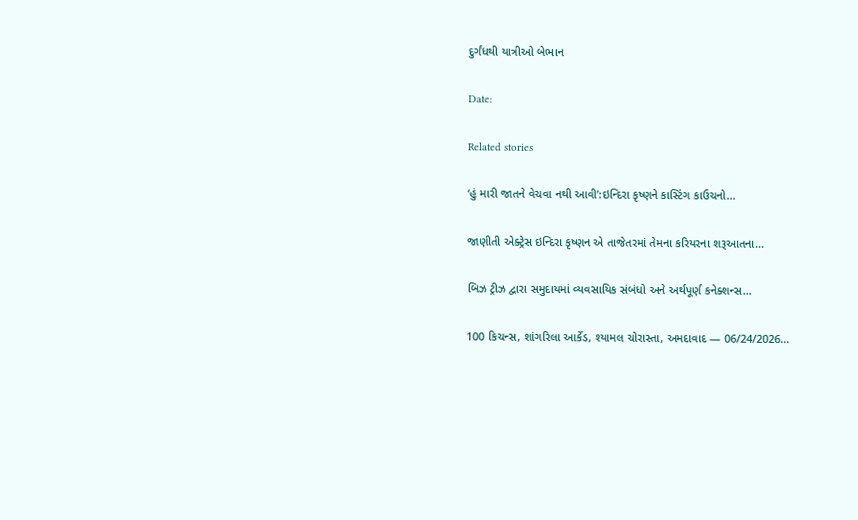દુર્ગંધથી યાત્રીઓ બેભાન

Date:

Related stories

‘હું મારી જાતને વેચવા નથી આવી’:ઇન્દિરા કૃષ્ણને કાસ્ટિંગ કાઉચનો...

જાણીતી એક્ટ્રેસ ઇન્દિરા કૃષ્ણન એ તાજેતરમાં તેમના કરિયરના શરૂઆતના...

બિઝ ટ્રીઝ દ્વારા સમુદાયમાં વ્યવસાયિક સંબંધો અને અર્થપૂર્ણ કનેક્શન્સ...

100 કિચન્સ, શાંગરિલા આર્કેડ, શ્યામલ ચોરાસ્તા, અમદાવાદ — 06/24/2026...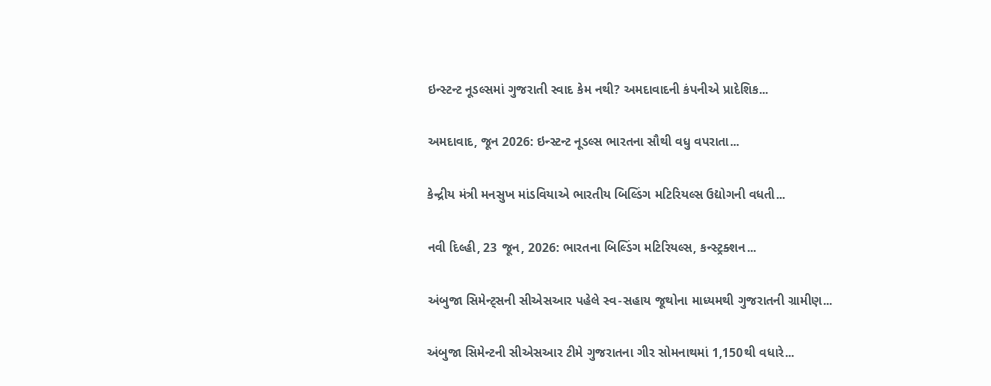ઇન્સ્ટન્ટ નૂડલ્સમાં ગુજરાતી સ્વાદ કેમ નથી? અમદાવાદની કંપનીએ પ્રાદેશિક...

અમદાવાદ, જૂન 2026: ઇન્સ્ટન્ટ નૂડલ્સ ભારતના સૌથી વધુ વપરાતા...

કેન્દ્રીય મંત્રી મનસુખ માંડવિયાએ ભારતીય બિલ્ડિંગ મટિરિયલ્સ ઉદ્યોગની વધતી...

નવી દિલ્હી, 23 જૂન, 2026: ભારતના બિલ્ડિંગ મટિરિયલ્સ, કન્સ્ટ્રક્શન...

અંબુજા સિમેન્ટ્સની સીએસઆર પહેલે સ્વ-સહાય જૂથોના માધ્યમથી ગુજરાતની ગ્રામીણ...

અંબુજા સિમેન્ટની સીએસઆર ટીમે ગુજરાતના ગીર સોમનાથમાં 1,150થી વધારે...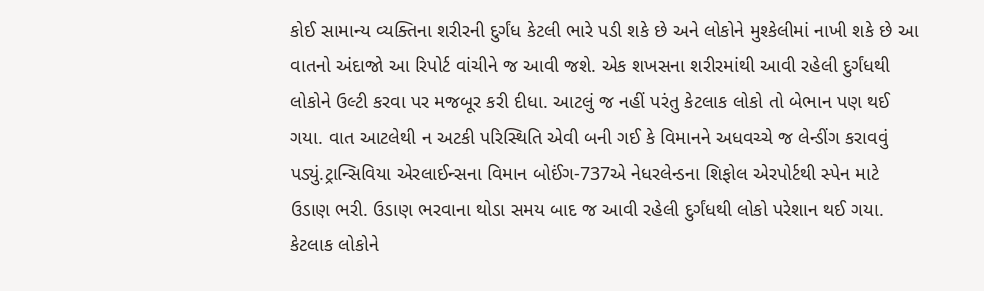કોઈ સામાન્ય વ્યક્તિના શરીરની દુર્ગંધ કેટલી ભારે પડી શકે છે અને લોકોને મુશ્કેલીમાં નાખી શકે છે આ વાતનો અંદાજો આ રિપોર્ટ વાંચીને જ આવી જશે. એક શખસના શરીરમાંથી આવી રહેલી દુર્ગંધથી લોકોને ઉલ્ટી કરવા પર મજબૂર કરી દીધા. આટલું જ નહીં પરંતુ કેટલાક લોકો તો બેભાન પણ થઈ ગયા. વાત આટલેથી ન અટકી પરિસ્થિતિ એવી બની ગઈ કે વિમાનને અધવચ્ચે જ લેન્ડીંગ કરાવવું પડ્યું.ટ્રાન્સિવિયા એરલાઈન્સના વિમાન બોઈંગ-737એ નેધરલેન્ડના શિફોલ એરપોર્ટથી સ્પેન માટે ઉડાણ ભરી. ઉડાણ ભરવાના થોડા સમય બાદ જ આવી રહેલી દુર્ગંધથી લોકો પરેશાન થઈ ગયા. કેટલાક લોકોને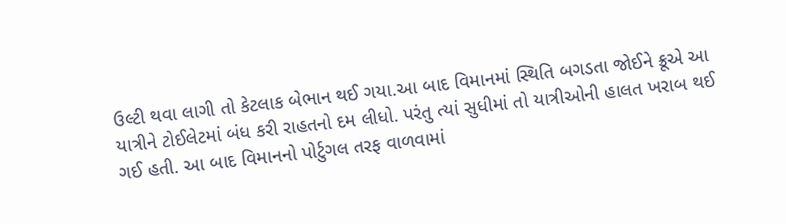ઉલ્ટી થવા લાગી તો કેટલાક બેભાન થઈ ગયા.આ બાદ વિમાનમાં સ્થિતિ બગડતા જોઈને ક્રૂએ આ યાત્રીને ટોઈલેટમાં બંધ કરી રાહતનો દમ લીધો. પરંતુ ત્યાં સુધીમાં તો યાત્રીઓની હાલત ખરાબ થઈ ગઈ હતી. આ બાદ વિમાનનો પોર્ટુગલ તરફ વાળવામાં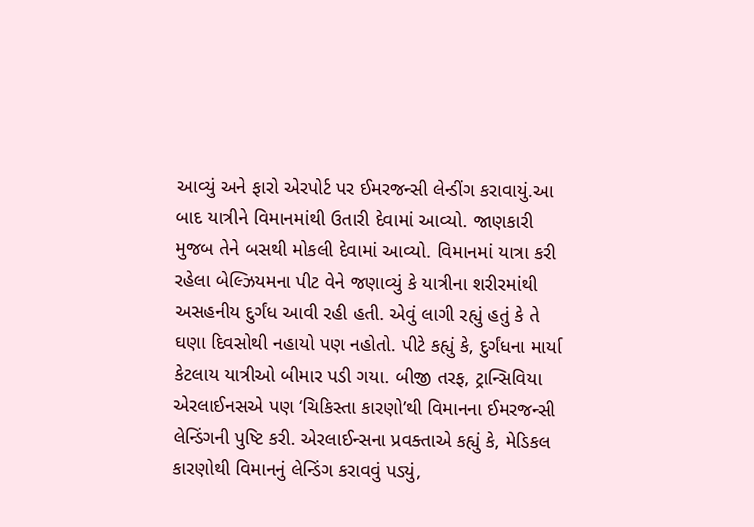આવ્યું અને ફારો એરપોર્ટ પર ઈમરજન્સી લેન્ડીંગ કરાવાયું.આ બાદ યાત્રીને વિમાનમાંથી ઉતારી દેવામાં આવ્યો. જાણકારી મુજબ તેને બસથી મોકલી દેવામાં આવ્યો. વિમાનમાં યાત્રા કરી રહેલા બેલ્ઝિયમના પીટ વેને જણાવ્યું કે યાત્રીના શરીરમાંથી અસહનીય દુર્ગંધ આવી રહી હતી. એવું લાગી રહ્યું હતું કે તે ઘણા દિવસોથી નહાયો પણ નહોતો. પીટે કહ્યું કે, દુર્ગંધના માર્યા કેટલાય યાત્રીઓ બીમાર પડી ગયા. બીજી તરફ, ટ્રાન્સિવિયા એરલાઈનસએ પણ ‘ચિકિસ્તા કારણો’થી વિમાનના ઈમરજન્સી લેન્ડિંગની પુષ્ટિ કરી. એરલાઈન્સના પ્રવક્તાએ કહ્યું કે, મેડિકલ કારણોથી વિમાનનું લેન્ડિંગ કરાવવું પડ્યું,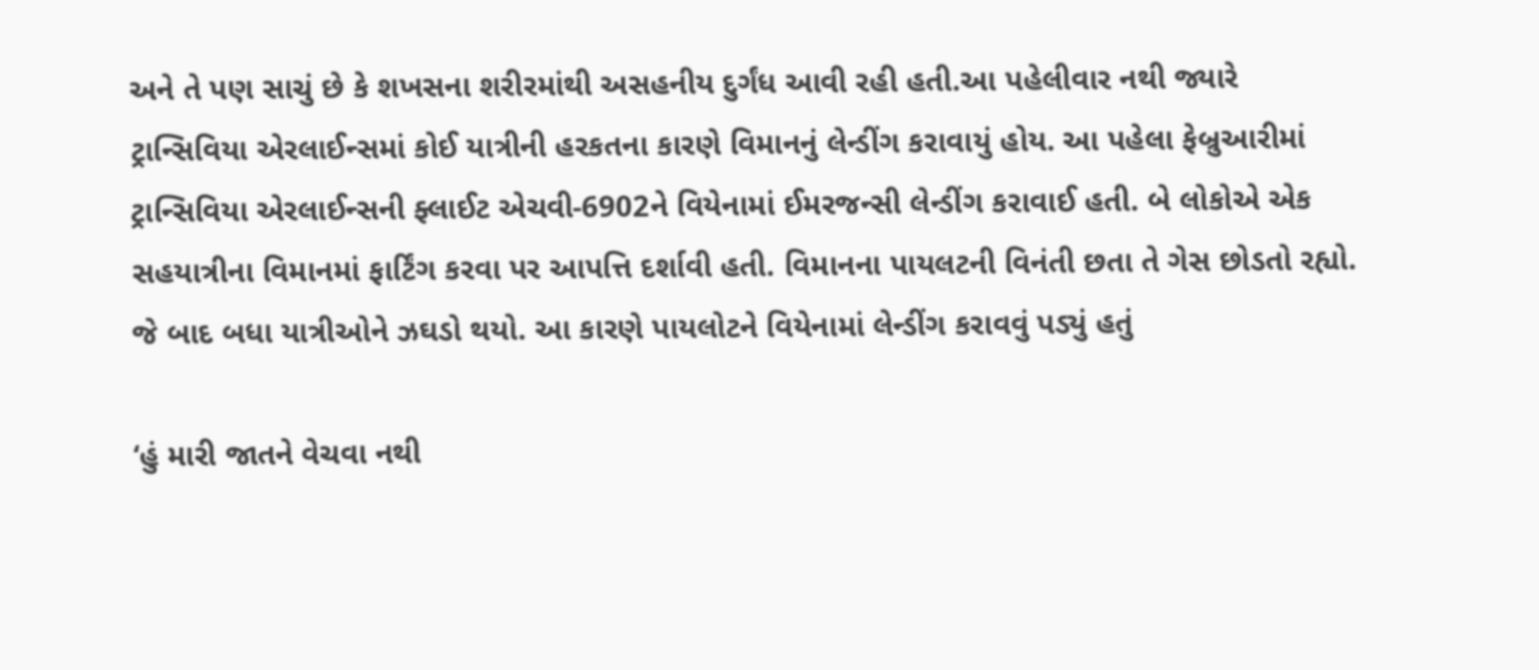અને તે પણ સાચું છે કે શખસના શરીરમાંથી અસહનીય દુર્ગંધ આવી રહી હતી.આ પહેલીવાર નથી જ્યારે ટ્રાન્સિવિયા એરલાઈન્સમાં કોઈ યાત્રીની હરકતના કારણે વિમાનનું લેન્ડીંગ કરાવાયું હોય. આ પહેલા ફેબ્રુઆરીમાં ટ્રાન્સિવિયા એરલાઈન્સની ફ્લાઈટ એચવી-6902ને વિયેનામાં ઈમરજન્સી લેન્ડીંગ કરાવાઈ હતી. બે લોકોએ એક સહયાત્રીના વિમાનમાં ફાર્ટિંગ કરવા પર આપત્તિ દર્શાવી હતી. વિમાનના પાયલટની વિનંતી છતા તે ગેસ છોડતો રહ્યો. જે બાદ બધા યાત્રીઓને ઝઘડો થયો. આ કારણે પાયલોટને વિયેનામાં લેન્ડીંગ કરાવવું પડ્યું હતું

‘હું મારી જાતને વેચવા નથી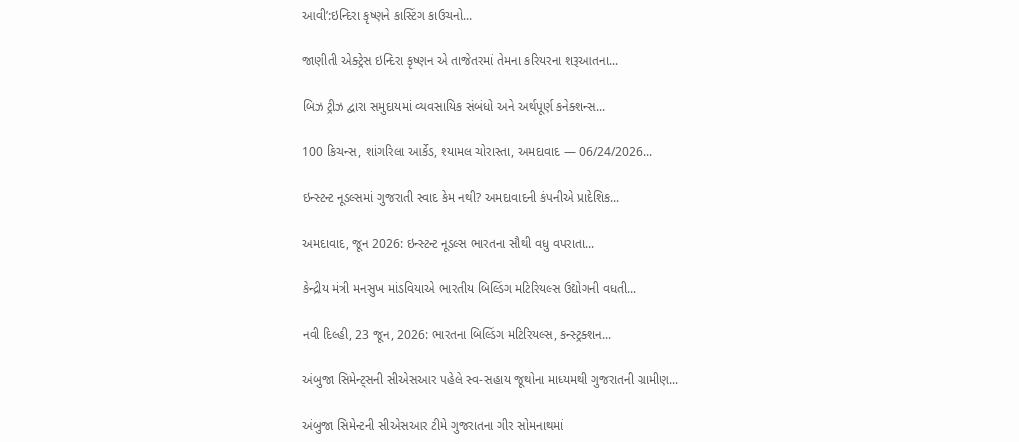આવી’:ઇન્દિરા કૃષ્ણને કાસ્ટિંગ કાઉચનો...

જાણીતી એક્ટ્રેસ ઇન્દિરા કૃષ્ણન એ તાજેતરમાં તેમના કરિયરના શરૂઆતના...

બિઝ ટ્રીઝ દ્વારા સમુદાયમાં વ્યવસાયિક સંબંધો અને અર્થપૂર્ણ કનેક્શન્સ...

100 કિચન્સ, શાંગરિલા આર્કેડ, શ્યામલ ચોરાસ્તા, અમદાવાદ — 06/24/2026...

ઇન્સ્ટન્ટ નૂડલ્સમાં ગુજરાતી સ્વાદ કેમ નથી? અમદાવાદની કંપનીએ પ્રાદેશિક...

અમદાવાદ, જૂન 2026: ઇન્સ્ટન્ટ નૂડલ્સ ભારતના સૌથી વધુ વપરાતા...

કેન્દ્રીય મંત્રી મનસુખ માંડવિયાએ ભારતીય બિલ્ડિંગ મટિરિયલ્સ ઉદ્યોગની વધતી...

નવી દિલ્હી, 23 જૂન, 2026: ભારતના બિલ્ડિંગ મટિરિયલ્સ, કન્સ્ટ્રક્શન...

અંબુજા સિમેન્ટ્સની સીએસઆર પહેલે સ્વ-સહાય જૂથોના માધ્યમથી ગુજરાતની ગ્રામીણ...

અંબુજા સિમેન્ટની સીએસઆર ટીમે ગુજરાતના ગીર સોમનાથમાં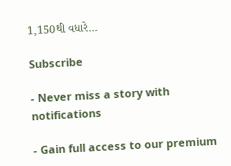1,150થી વધારે...

Subscribe

- Never miss a story with notifications

- Gain full access to our premium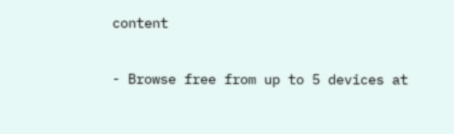content

- Browse free from up to 5 devices at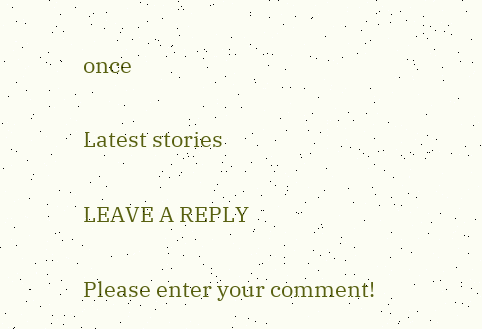once

Latest stories

LEAVE A REPLY

Please enter your comment!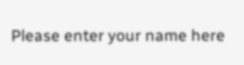Please enter your name here